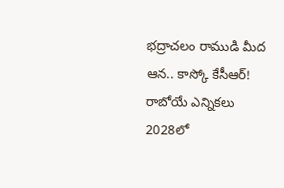భద్రాచలం రాముడి మీద ఆన.. కాస్కో కేసీఆర్!
రాబోయే ఎన్నికలు 2028లో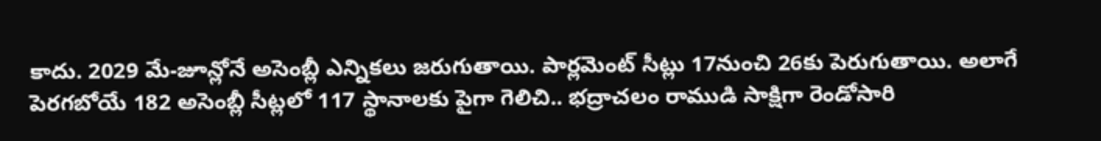కాదు. 2029 మే-జూన్లోనే అసెంబ్లీ ఎన్నికలు జరుగుతాయి. పార్లమెంట్ సీట్లు 17నుంచి 26కు పెరుగుతాయి. అలాగే పెరగబోయే 182 అసెంబ్లీ సీట్లలో 117 స్థానాలకు పైగా గెలిచి.. భద్రాచలం రాముడి సాక్షిగా రెండోసారి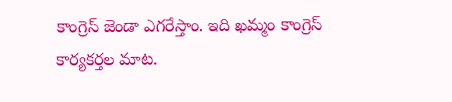కాంగ్రెస్ జెండా ఎగరేస్తాం. ఇది ఖమ్మం కాంగ్రెస్ కార్యకర్తల మాట.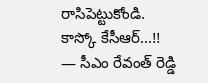రాసిపెట్టుకోండి.
కాస్కో కేసీఆర్...!!
— సీఎం రేవంత్ రెడ్డి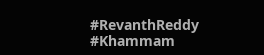#RevanthReddy #Khammam